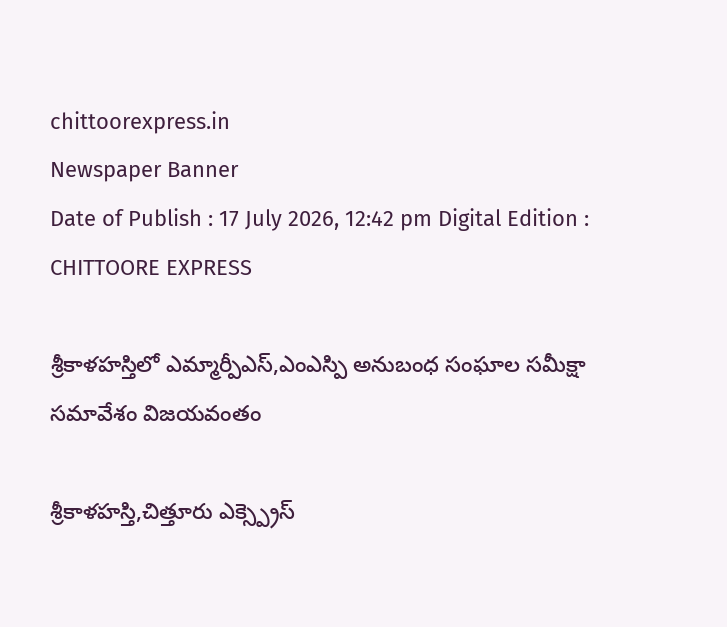chittoorexpress.in
Newspaper Banner
Date of Publish : 17 July 2026, 12:42 pm Digital Edition : CHITTOORE EXPRESS

శ్రీకాళహస్తిలో ఎమ్మార్పీఎస్,ఎంఎస్పి అనుబంధ సంఘాల సమీక్షా సమావేశం విజయవంతం

శ్రీకాళహస్తి,చిత్తూరు ఎక్స్ప్రెస్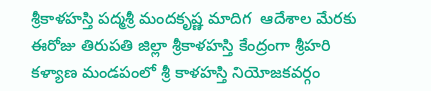శ్రీకాళహస్తి పద్మశ్రీ మందకృష్ణ మాదిగ  ఆదేశాల మేరకు ఈరోజు తిరుపతి జిల్లా శ్రీకాళహస్తి కేంద్రంగా శ్రీహరి కళ్యాణ మండపంలో శ్రీ కాళహస్తి నియోజకవర్గం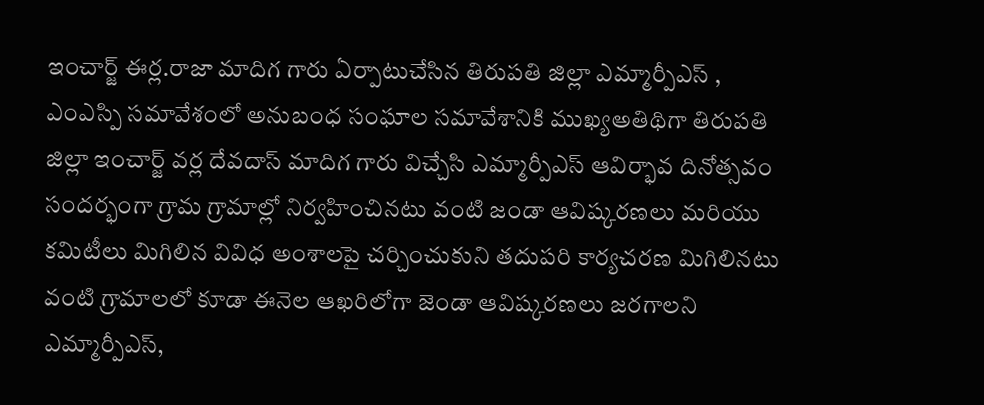ఇంచార్జ్ ఈర్ల.రాజా మాదిగ గారు ఏర్పాటుచేసిన తిరుపతి జిల్లా ఎమ్మార్పీఎస్ , ఎంఎస్పి సమావేశంలో అనుబంధ సంఘాల సమావేశానికి ముఖ్యఅతిథిగా తిరుపతి జిల్లా ఇంచార్జ్ వర్ల దేవదాస్ మాదిగ గారు విచ్చేసి ఎమ్మార్పీఎస్ ఆవిర్భావ దినోత్సవం సందర్భంగా గ్రామ గ్రామాల్లో నిర్వహించినటు వంటి జండా ఆవిష్కరణలు మరియు కమిటీలు మిగిలిన వివిధ అంశాలపై చర్చించుకుని తదుపరి కార్యచరణ మిగిలినటు వంటి గ్రామాలలో కూడా ఈనెల ఆఖరిలోగా జెండా ఆవిష్కరణలు జరగాలని ఎమ్మార్పీఎస్,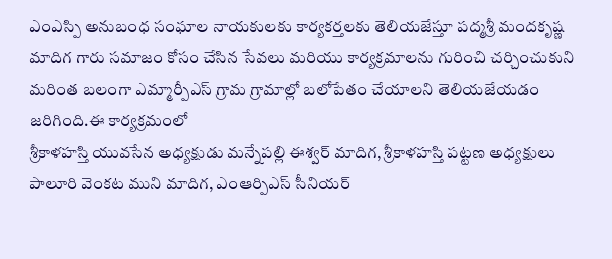ఎంఎస్పి అనుబంధ సంఘాల నాయకులకు కార్యకర్తలకు తెలియజేస్తూ పద్మశ్రీ మందకృష్ణ మాదిగ గారు సమాజం కోసం చేసిన సేవలు మరియు కార్యక్రమాలను గురించి చర్చించుకుని మరింత బలంగా ఎమ్మార్పీఎస్ గ్రామ గ్రామాల్లో బలోపేతం చేయాలని తెలియజేయడం జరిగింది.ఈ కార్యక్రమంలో
శ్రీకాళహస్తి యువసేన అధ్యక్షుడు మన్నేపల్లి ఈశ్వర్ మాదిగ, శ్రీకాళహస్తి పట్టణ అధ్యక్షులు పాలూరి వెంకట ముని మాదిగ, ఎంఆర్పిఎస్ సీనియర్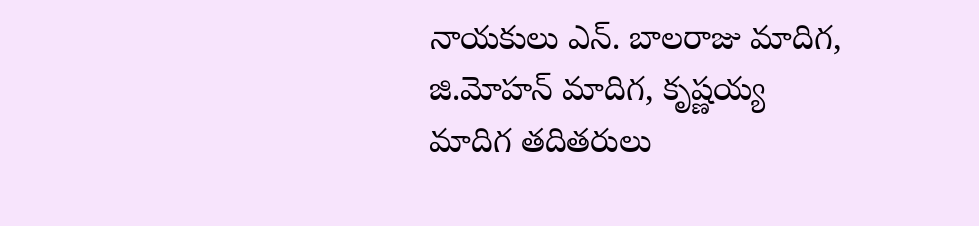నాయకులు ఎన్. బాలరాజు మాదిగ, జి.మోహన్ మాదిగ, కృష్ణయ్య మాదిగ తదితరులు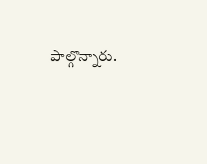పాల్గొన్నారు.